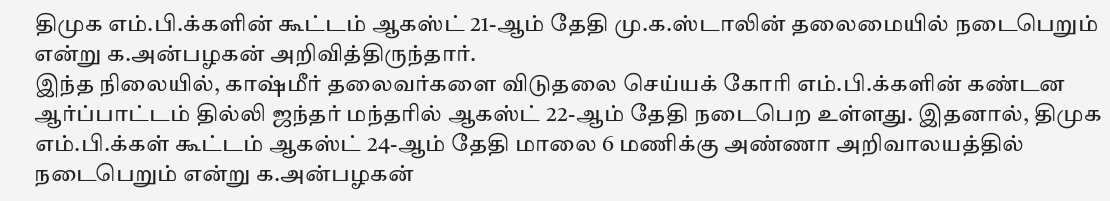திமுக எம்.பி.க்களின் கூட்டம் ஆகஸ்ட் 21-ஆம் தேதி மு.க.ஸ்டாலின் தலைமையில் நடைபெறும் என்று க.அன்பழகன் அறிவித்திருந்தார்.
இந்த நிலையில், காஷ்மீர் தலைவர்களை விடுதலை செய்யக் கோரி எம்.பி.க்களின் கண்டன ஆர்ப்பாட்டம் தில்லி ஜந்தர் மந்தரில் ஆகஸ்ட் 22-ஆம் தேதி நடைபெற உள்ளது. இதனால், திமுக எம்.பி.க்கள் கூட்டம் ஆகஸ்ட் 24-ஆம் தேதி மாலை 6 மணிக்கு அண்ணா அறிவாலயத்தில் நடைபெறும் என்று க.அன்பழகன்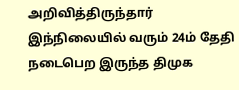அறிவித்திருந்தார்
இந்நிலையில் வரும் 24ம் தேதி நடைபெற இருந்த திமுக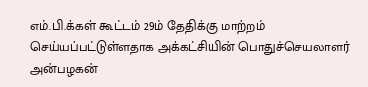எம்.பி.க்கள் கூட்டம் 29ம் தேதிக்கு மாற்றம் செய்யப்பட்டுள்ளதாக அக்கட்சியின் பொதுச்செயலாளர் அன்பழகன்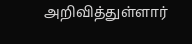அறிவித்துள்ளார்